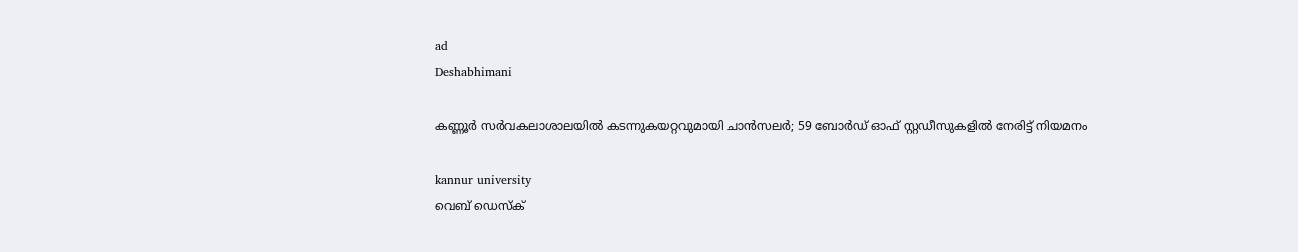ad
Deshabhimani

കണ്ണൂർ സർവകലാശാലയിൽ കടന്നുകയറ്റവുമായി ചാൻസലർ; 59 ബോർഡ് ഓഫ് സ്റ്റഡീസുകളിൽ നേരിട്ട് നിയമനം

kannur university
വെബ് ഡെസ്ക്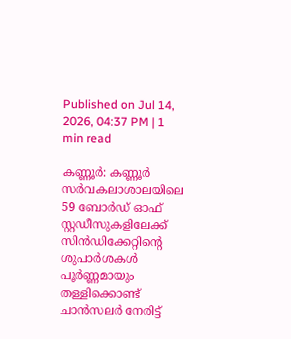Published on Jul 14, 2026, 04:37 PM | 1 min read

കണ്ണൂർ: കണ്ണൂർ സർവകലാശാലയിലെ 59 ബോർഡ് ഓഫ് സ്റ്റഡീസുകളിലേക്ക് സിൻഡിക്കേറ്റിന്റെ ശുപാർശകൾ പൂർണ്ണമായും തള്ളിക്കൊണ്ട് ചാൻസലർ നേരിട്ട്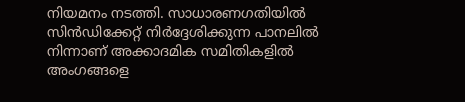നിയമനം നടത്തി. സാധാരണഗതിയിൽ സിൻഡിക്കേറ്റ് നിർദ്ദേശിക്കുന്ന പാനലിൽ നിന്നാണ് അക്കാദമിക സമിതികളിൽ അംഗങ്ങളെ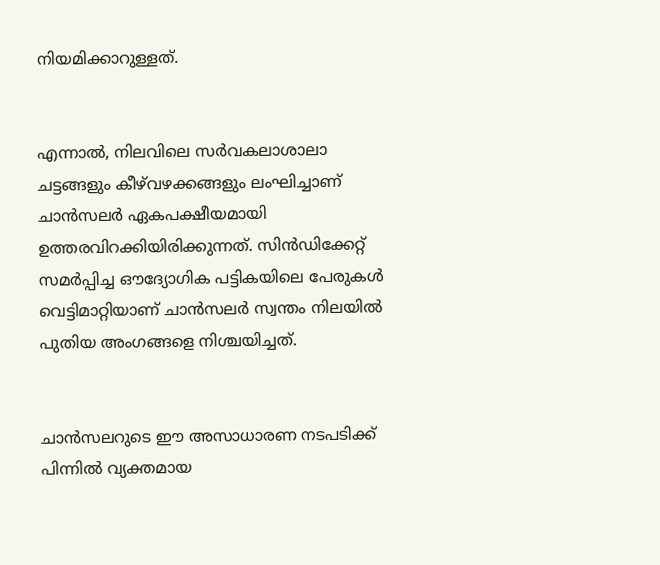നിയമിക്കാറുള്ളത്.


എന്നാൽ, നിലവിലെ സർവകലാശാലാ ചട്ടങ്ങളും കീഴ്‌വഴക്കങ്ങളും ലംഘിച്ചാണ് ചാൻസലർ ഏകപക്ഷീയമായി ഉത്തരവിറക്കിയിരിക്കുന്നത്. സിൻഡിക്കേറ്റ് സമർപ്പിച്ച ഔദ്യോഗിക പട്ടികയിലെ പേരുകൾ വെട്ടിമാറ്റിയാണ് ചാൻസലർ സ്വന്തം നിലയിൽ പുതിയ അംഗങ്ങളെ നിശ്ചയിച്ചത്.


ചാൻസലറുടെ ഈ അസാധാരണ നടപടിക്ക് പിന്നിൽ വ്യക്തമായ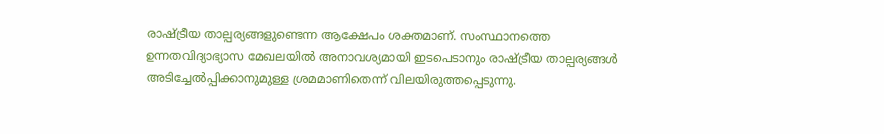രാഷ്ട്രീയ താല്പര്യങ്ങളുണ്ടെന്ന ആക്ഷേപം ശക്തമാണ്. സംസ്ഥാനത്തെ ഉന്നതവിദ്യാഭ്യാസ മേഖലയിൽ അനാവശ്യമായി ഇടപെടാനും രാഷ്ട്രീയ താല്പര്യങ്ങൾ അടിച്ചേൽപ്പിക്കാനുമുള്ള ശ്രമമാണിതെന്ന് വിലയിരുത്തപ്പെടുന്നു.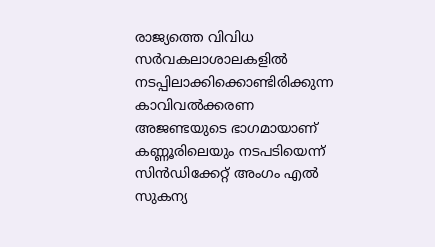രാജ്യത്തെ വിവിധ സർവകലാശാലകളിൽ നടപ്പിലാക്കിക്കൊണ്ടിരിക്കുന്ന കാവിവൽക്കരണ അജണ്ടയുടെ ഭാഗമായാണ് കണ്ണൂരിലെയും നടപടിയെന്ന് സിൻഡിക്കേറ്റ് അംഗം എൽ സുകന്യ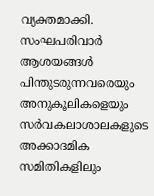വ്യക്തമാക്കി. സംഘപരിവാർ ആശയങ്ങൾ പിന്തുടരുന്നവരെയും അനുകൂലികളെയും സർവകലാശാലകളുടെ അക്കാദമിക സമിതികളിലും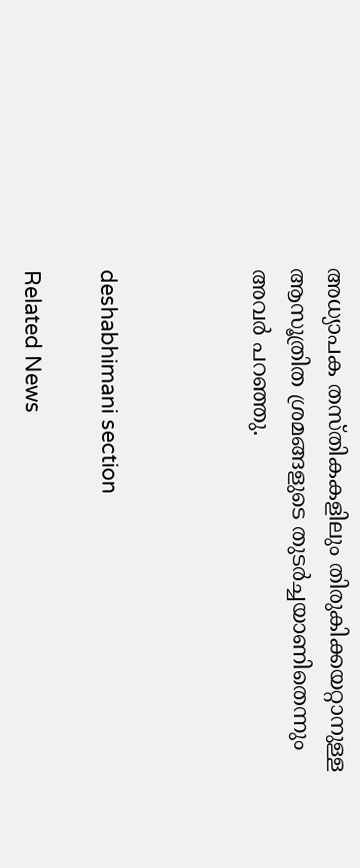അധ്യാപക തസ്തികകളിലും തിരുകിക്കയറ്റാനുള്ള ആസൂത്രിത ശ്രമങ്ങളുടെ തുടർച്ചയാണിതെന്നും അവർ പറഞ്ഞു.



deshabhimani section

Related News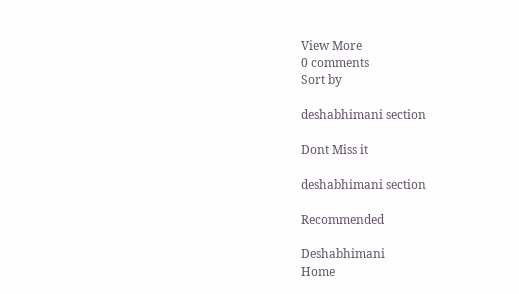View More
0 comments
Sort by

deshabhimani section

Dont Miss it

deshabhimani section

Recommended

Deshabhimani
Home